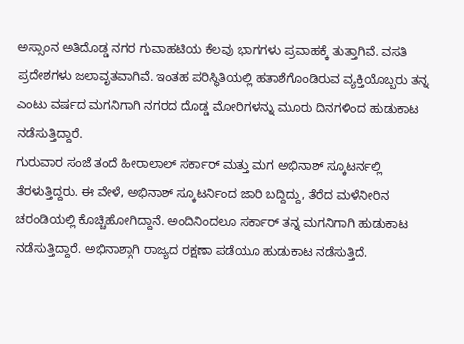ಅಸ್ಸಾಂನ ಅತಿದೊಡ್ಡ ನಗರ ಗುವಾಹಟಿಯ ಕೆಲವು ಭಾಗಗಳು ಪ್ರವಾಹಕ್ಕೆ ತುತ್ತಾಗಿವೆ. ವಸತಿ ಪ್ರದೇಶಗಳು ಜಲಾವೃತವಾಗಿವೆ. ಇಂತಹ ಪರಿಸ್ಥಿತಿಯಲ್ಲಿ ಹತಾಶೆಗೊಂಡಿರುವ ವ್ಯಕ್ತಿಯೊಬ್ಬರು ತನ್ನ ಎಂಟು ವರ್ಷದ ಮಗನಿಗಾಗಿ ನಗರದ ದೊಡ್ಡ ಮೋರಿಗಳನ್ನು ಮೂರು ದಿನಗಳಿಂದ ಹುಡುಕಾಟ ನಡೆಸುತ್ತಿದ್ದಾರೆ.
ಗುರುವಾರ ಸಂಜೆ ತಂದೆ ಹೀರಾಲಾಲ್ ಸರ್ಕಾರ್ ಮತ್ತು ಮಗ ಅಭಿನಾಶ್ ಸ್ಕೂಟರ್ನಲ್ಲಿ ತೆರಳುತ್ತಿದ್ದರು. ಈ ವೇಳೆ, ಅಭಿನಾಶ್ ಸ್ಕೂಟರ್ನಿಂದ ಜಾರಿ ಬದ್ದಿದ್ದು, ತೆರೆದ ಮಳೆನೀರಿನ ಚರಂಡಿಯಲ್ಲಿ ಕೊಚ್ಚಿಹೋಗಿದ್ದಾನೆ. ಅಂದಿನಿಂದಲೂ ಸರ್ಕಾರ್ ತನ್ನ ಮಗನಿಗಾಗಿ ಹುಡುಕಾಟ ನಡೆಸುತ್ತಿದ್ದಾರೆ. ಅಭಿನಾಶ್ಗಾಗಿ ರಾಜ್ಯದ ರಕ್ಷಣಾ ಪಡೆಯೂ ಹುಡುಕಾಟ ನಡೆಸುತ್ತಿದೆ.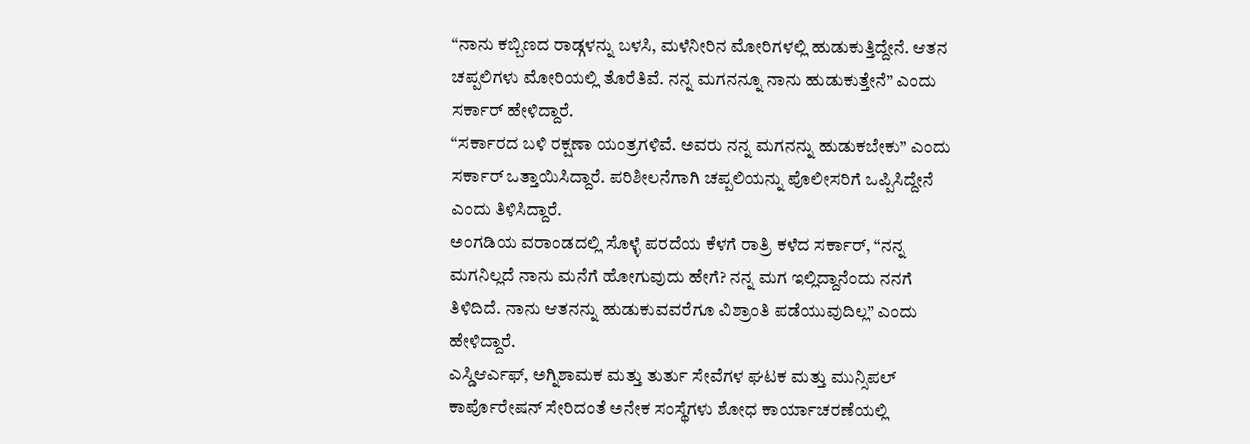“ನಾನು ಕಬ್ಬಿಣದ ರಾಡ್ಗಳನ್ನು ಬಳಸಿ, ಮಳೆನೀರಿನ ಮೋರಿಗಳಲ್ಲಿ ಹುಡುಕುತ್ತಿದ್ದೇನೆ. ಆತನ ಚಪ್ಪಲಿಗಳು ಮೋರಿಯಲ್ಲಿ ತೊರೆತಿವೆ. ನನ್ನ ಮಗನನ್ನೂ ನಾನು ಹುಡುಕುತ್ತೇನೆ” ಎಂದು ಸರ್ಕಾರ್ ಹೇಳಿದ್ದಾರೆ.
“ಸರ್ಕಾರದ ಬಳಿ ರಕ್ಷಣಾ ಯಂತ್ರಗಳಿವೆ. ಅವರು ನನ್ನ ಮಗನನ್ನು ಹುಡುಕಬೇಕು” ಎಂದು ಸರ್ಕಾರ್ ಒತ್ತಾಯಿಸಿದ್ದಾರೆ. ಪರಿಶೀಲನೆಗಾಗಿ ಚಪ್ಪಲಿಯನ್ನು ಪೊಲೀಸರಿಗೆ ಒಪ್ಪಿಸಿದ್ದೇನೆ ಎಂದು ತಿಳಿಸಿದ್ದಾರೆ.
ಅಂಗಡಿಯ ವರಾಂಡದಲ್ಲಿ ಸೊಳ್ಳೆ ಪರದೆಯ ಕೆಳಗೆ ರಾತ್ರಿ ಕಳೆದ ಸರ್ಕಾರ್, “ನನ್ನ ಮಗನಿಲ್ಲದೆ ನಾನು ಮನೆಗೆ ಹೋಗುವುದು ಹೇಗೆ? ನನ್ನ ಮಗ ಇಲ್ಲಿದ್ದಾನೆಂದು ನನಗೆ ತಿಳಿದಿದೆ. ನಾನು ಆತನನ್ನು ಹುಡುಕುವವರೆಗೂ ವಿಶ್ರಾಂತಿ ಪಡೆಯುವುದಿಲ್ಲ” ಎಂದು ಹೇಳಿದ್ದಾರೆ.
ಎಸ್ಡಿಆರ್ಎಫ್, ಅಗ್ನಿಶಾಮಕ ಮತ್ತು ತುರ್ತು ಸೇವೆಗಳ ಘಟಕ ಮತ್ತು ಮುನ್ಸಿಪಲ್ ಕಾರ್ಪೊರೇಷನ್ ಸೇರಿದಂತೆ ಅನೇಕ ಸಂಸ್ಥೆಗಳು ಶೋಧ ಕಾರ್ಯಾಚರಣೆಯಲ್ಲಿ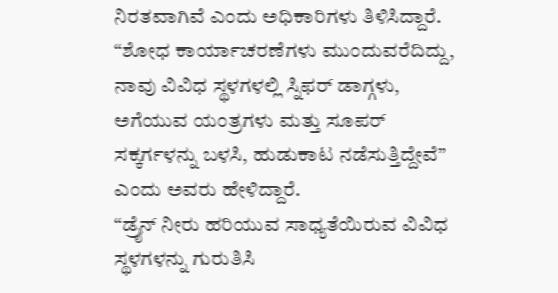ನಿರತವಾಗಿವೆ ಎಂದು ಅಧಿಕಾರಿಗಳು ತಿಳಿಸಿದ್ದಾರೆ.
“ಶೋಧ ಕಾರ್ಯಾಚರಣೆಗಳು ಮುಂದುವರೆದಿದ್ದು, ನಾವು ವಿವಿಧ ಸ್ಥಳಗಳಲ್ಲಿ ಸ್ನಿಫರ್ ಡಾಗ್ಗಳು, ಅಗೆಯುವ ಯಂತ್ರಗಳು ಮತ್ತು ಸೂಪರ್ ಸಕ್ಕರ್ಗಳನ್ನು ಬಳಸಿ, ಹುಡುಕಾಟ ನಡೆಸುತ್ತಿದ್ದೇವೆ” ಎಂದು ಅವರು ಹೇಳಿದ್ದಾರೆ.
“ಡ್ರೈನ್ ನೀರು ಹರಿಯುವ ಸಾಧ್ಯತೆಯಿರುವ ವಿವಿಧ ಸ್ಥಳಗಳನ್ನು ಗುರುತಿಸಿ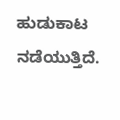ಹುಡುಕಾಟ ನಡೆಯುತ್ತಿದೆ.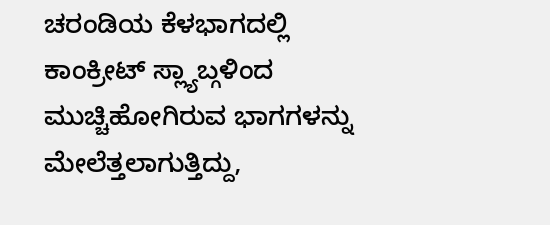ಚರಂಡಿಯ ಕೆಳಭಾಗದಲ್ಲಿ ಕಾಂಕ್ರೀಟ್ ಸ್ಲ್ಯಾಬ್ಗಳಿಂದ ಮುಚ್ಚಿಹೋಗಿರುವ ಭಾಗಗಳನ್ನು ಮೇಲೆತ್ತಲಾಗುತ್ತಿದ್ದು,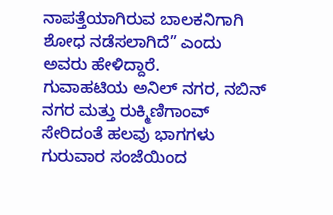ನಾಪತ್ತೆಯಾಗಿರುವ ಬಾಲಕನಿಗಾಗಿ ಶೋಧ ನಡೆಸಲಾಗಿದೆ” ಎಂದು ಅವರು ಹೇಳಿದ್ದಾರೆ.
ಗುವಾಹಟಿಯ ಅನಿಲ್ ನಗರ, ನಬಿನ್ ನಗರ ಮತ್ತು ರುಕ್ಮಿಣಿಗಾಂವ್ ಸೇರಿದಂತೆ ಹಲವು ಭಾಗಗಳು ಗುರುವಾರ ಸಂಜೆಯಿಂದ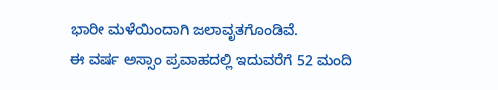ಭಾರೀ ಮಳೆಯಿಂದಾಗಿ ಜಲಾವೃತಗೊಂಡಿವೆ.
ಈ ವರ್ಷ ಅಸ್ಸಾಂ ಪ್ರವಾಹದಲ್ಲಿ ಇದುವರೆಗೆ 52 ಮಂದಿ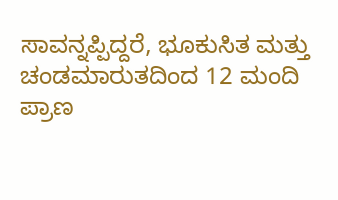ಸಾವನ್ನಪ್ಪಿದ್ದರೆ, ಭೂಕುಸಿತ ಮತ್ತು ಚಂಡಮಾರುತದಿಂದ 12 ಮಂದಿ ಪ್ರಾಣ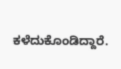ಕಳೆದುಕೊಂಡಿದ್ದಾರೆ.